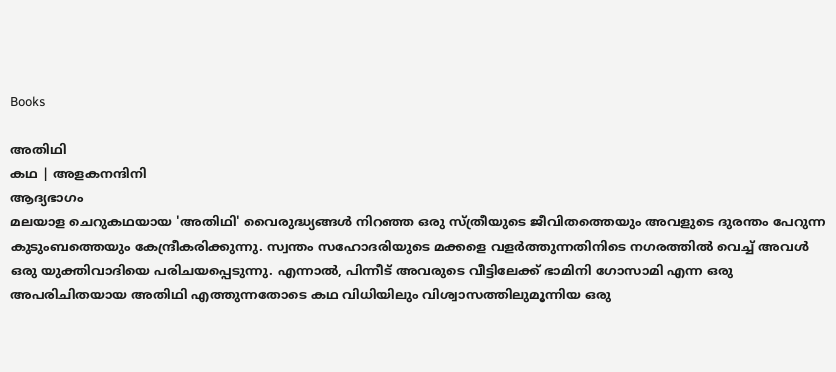Books

അതിഥി
കഥ | അളകനന്ദിനി
ആദ്യഭാഗം
മലയാള ചെറുകഥയായ 'അതിഥി' വൈരുദ്ധ്യങ്ങൾ നിറഞ്ഞ ഒരു സ്ത്രീയുടെ ജീവിതത്തെയും അവളുടെ ദുരന്തം പേറുന്ന കുടുംബത്തെയും കേന്ദ്രീകരിക്കുന്നു. സ്വന്തം സഹോദരിയുടെ മക്കളെ വളർത്തുന്നതിനിടെ നഗരത്തിൽ വെച്ച് അവൾ ഒരു യുക്തിവാദിയെ പരിചയപ്പെടുന്നു. എന്നാൽ, പിന്നീട് അവരുടെ വീട്ടിലേക്ക് ഭാമിനി ഗോസാമി എന്ന ഒരു അപരിചിതയായ അതിഥി എത്തുന്നതോടെ കഥ വിധിയിലും വിശ്വാസത്തിലുമൂന്നിയ ഒരു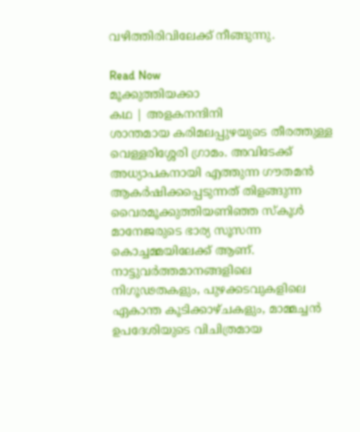വഴിത്തിരിവിലേക്ക് നീങ്ങുന്നു.

Read Now
മൂക്കുത്തിയക്കാ
കഥ | അളകനന്ദിനി
ശാന്തമായ കരിമലപ്പുഴയുടെ തീരത്തുള്ള വെള്ളരിശ്ശേരി ഗ്രാമം. അവിടേക്ക് അധ്യാപകനായി എത്തുന്ന ഗൗതമൻ ആകർഷിക്കപ്പെടുന്നത് തിളങ്ങുന്ന വൈരമൂക്കുത്തിയണിഞ്ഞ സ്കൂൾ മാനേജരുടെ ഭാര്യ സൂസന്ന കൊച്ചമ്മയിലേക്ക് ആണ്.
നാട്ടുവർത്തമാനങ്ങളിലെ നിഗൂഢതകളും, പുഴക്കടവുകളിലെ ഏകാന്ത കൂടിക്കാഴ്ചകളും, മാമ്മച്ചൻ ഉപദേശിയുടെ വിചിത്രമായ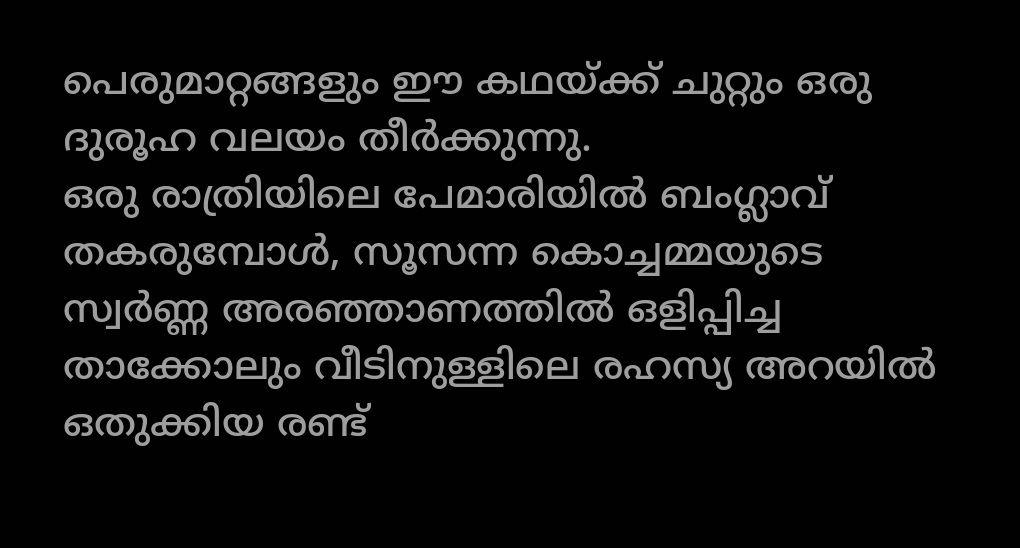പെരുമാറ്റങ്ങളും ഈ കഥയ്ക്ക് ചുറ്റും ഒരു ദുരൂഹ വലയം തീർക്കുന്നു.
ഒരു രാത്രിയിലെ പേമാരിയിൽ ബംഗ്ലാവ് തകരുമ്പോൾ, സൂസന്ന കൊച്ചമ്മയുടെ സ്വർണ്ണ അരഞ്ഞാണത്തിൽ ഒളിപ്പിച്ച താക്കോലും വീടിനുള്ളിലെ രഹസ്യ അറയിൽ ഒതുക്കിയ രണ്ട്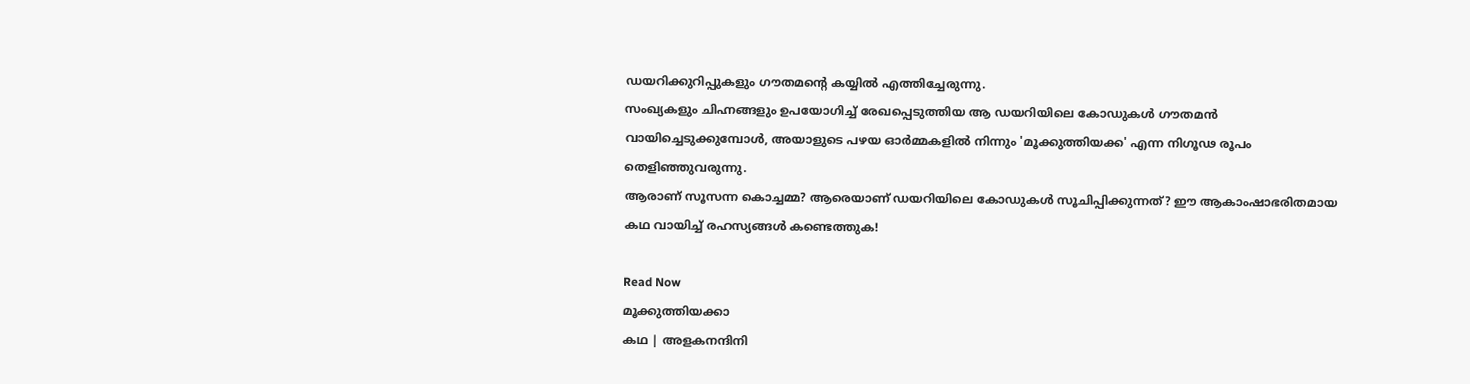ഡയറിക്കുറിപ്പുകളും ഗൗതമന്റെ കയ്യിൽ എത്തിച്ചേരുന്നു.
സംഖ്യകളും ചിഹ്നങ്ങളും ഉപയോഗിച്ച് രേഖപ്പെടുത്തിയ ആ ഡയറിയിലെ കോഡുകൾ ഗൗതമൻ വായിച്ചെടുക്കുമ്പോൾ, അയാളുടെ പഴയ ഓർമ്മകളിൽ നിന്നും 'മൂക്കുത്തിയക്ക' എന്ന നിഗൂഢ രൂപം തെളിഞ്ഞുവരുന്നു.
ആരാണ് സൂസന്ന കൊച്ചമ്മ? ആരെയാണ് ഡയറിയിലെ കോഡുകൾ സൂചിപ്പിക്കുന്നത്? ഈ ആകാംഷാഭരിതമായ കഥ വായിച്ച് രഹസ്യങ്ങൾ കണ്ടെത്തുക!

Read Now
മൂക്കുത്തിയക്കാ
കഥ | അളകനന്ദിനി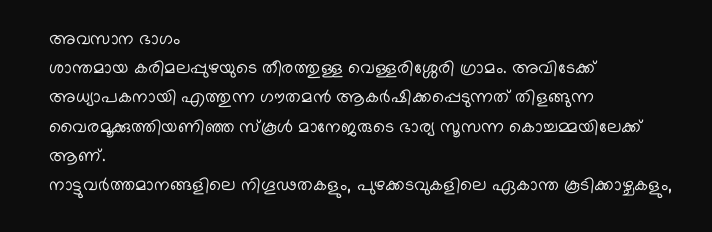അവസാന ഭാഗം
ശാന്തമായ കരിമലപ്പുഴയുടെ തീരത്തുള്ള വെള്ളരിശ്ശേരി ഗ്രാമം. അവിടേക്ക് അധ്യാപകനായി എത്തുന്ന ഗൗതമൻ ആകർഷിക്കപ്പെടുന്നത് തിളങ്ങുന്ന വൈരമൂക്കുത്തിയണിഞ്ഞ സ്കൂൾ മാനേജരുടെ ഭാര്യ സൂസന്ന കൊച്ചമ്മയിലേക്ക് ആണ്.
നാട്ടുവർത്തമാനങ്ങളിലെ നിഗൂഢതകളും, പുഴക്കടവുകളിലെ ഏകാന്ത കൂടിക്കാഴ്ചകളും,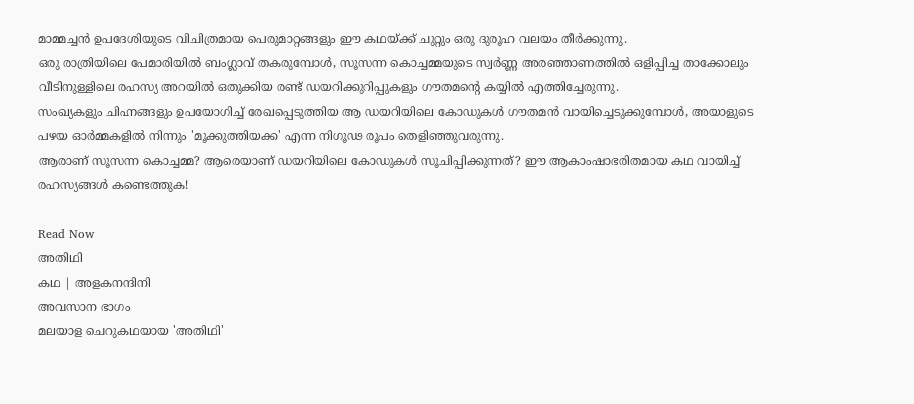മാമ്മച്ചൻ ഉപദേശിയുടെ വിചിത്രമായ പെരുമാറ്റങ്ങളും ഈ കഥയ്ക്ക് ചുറ്റും ഒരു ദുരൂഹ വലയം തീർക്കുന്നു.
ഒരു രാത്രിയിലെ പേമാരിയിൽ ബംഗ്ലാവ് തകരുമ്പോൾ, സൂസന്ന കൊച്ചമ്മയുടെ സ്വർണ്ണ അരഞ്ഞാണത്തിൽ ഒളിപ്പിച്ച താക്കോലും വീടിനുള്ളിലെ രഹസ്യ അറയിൽ ഒതുക്കിയ രണ്ട് ഡയറിക്കുറിപ്പുകളും ഗൗതമന്റെ കയ്യിൽ എത്തിച്ചേരുന്നു.
സംഖ്യകളും ചിഹ്നങ്ങളും ഉപയോഗിച്ച് രേഖപ്പെടുത്തിയ ആ ഡയറിയിലെ കോഡുകൾ ഗൗതമൻ വായിച്ചെടുക്കുമ്പോൾ, അയാളുടെ പഴയ ഓർമ്മകളിൽ നിന്നും 'മൂക്കുത്തിയക്ക' എന്ന നിഗൂഢ രൂപം തെളിഞ്ഞുവരുന്നു.
ആരാണ് സൂസന്ന കൊച്ചമ്മ? ആരെയാണ് ഡയറിയിലെ കോഡുകൾ സൂചിപ്പിക്കുന്നത്? ഈ ആകാംഷാഭരിതമായ കഥ വായിച്ച് രഹസ്യങ്ങൾ കണ്ടെത്തുക!

Read Now
അതിഥി
കഥ | അളകനന്ദിനി
അവസാന ഭാഗം
മലയാള ചെറുകഥയായ 'അതിഥി'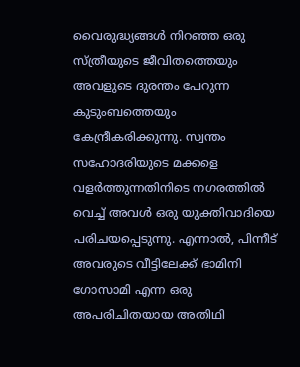വൈരുദ്ധ്യങ്ങൾ നിറഞ്ഞ ഒരു സ്ത്രീയുടെ ജീവിതത്തെയും അവളുടെ ദുരന്തം പേറുന്ന കുടുംബത്തെയും കേന്ദ്രീകരിക്കുന്നു. സ്വന്തം സഹോദരിയുടെ മക്കളെ വളർത്തുന്നതിനിടെ നഗരത്തിൽ വെച്ച് അവൾ ഒരു യുക്തിവാദിയെ പരിചയപ്പെടുന്നു. എന്നാൽ, പിന്നീട് അവരുടെ വീട്ടിലേക്ക് ഭാമിനി ഗോസാമി എന്ന ഒരു അപരിചിതയായ അതിഥി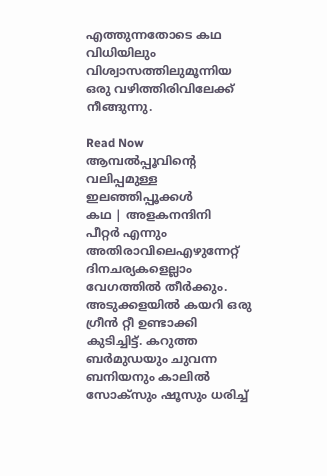എത്തുന്നതോടെ കഥ വിധിയിലും വിശ്വാസത്തിലുമൂന്നിയ ഒരു വഴിത്തിരിവിലേക്ക് നീങ്ങുന്നു.

Read Now
ആമ്പൽപ്പൂവിൻ്റെ
വലിപ്പമുള്ള ഇലഞ്ഞിപ്പൂക്കൾ
കഥ | അളകനന്ദിനി
പീറ്റർ എന്നും അതിരാവിലെഎഴുന്നേറ്റ് ദിനചര്യകളെല്ലാം വേഗത്തിൽ തീർക്കും. അടുക്കളയിൽ കയറി ഒരു ഗ്രീൻ റ്റീ ഉണ്ടാക്കി കുടിച്ചിട്ട്. കറുത്ത ബർമുഡയും ചുവന്ന ബനിയനും കാലിൽ സോക്സും ഷൂസും ധരിച്ച്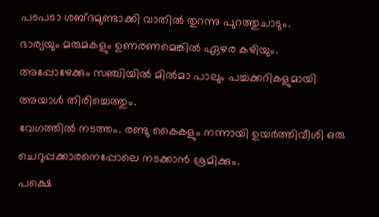പടപടാ ശബ്ദമുണ്ടാക്കി വാതിൽ തുറന്നു പുറത്തുചാടും.
ഭാര്യയും മരുമകളും ഉണരണമെങ്കിൽ ഏഴര കഴിയും. അപ്പോഴേക്കും സഞ്ചിയിൽ മിൽമാ പാലും പച്ചക്കറികളുമായി അയാൾ തിരിച്ചെത്തും.
വേഗത്തിൽ നടത്തം. രണ്ടു കൈകളും നന്നായി ഉയർത്തിവീശി ഒരു ചെറുപ്പക്കാരനെപ്പോലെ നടക്കാൻ ശ്രമിക്കും.
പക്ഷെ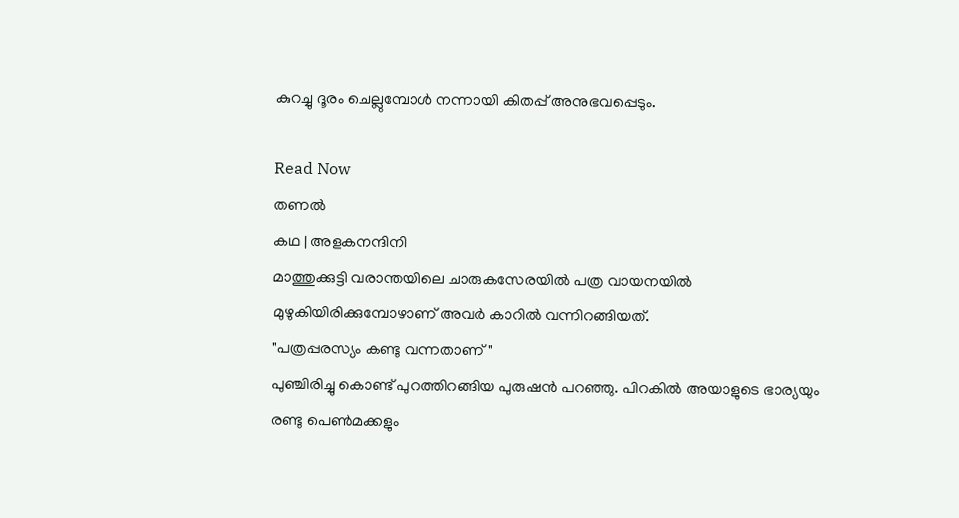കുറച്ചു ദൂരം ചെല്ലുമ്പോൾ നന്നായി കിതപ്പ് അനുഭവപ്പെടും.

Read Now
തണൽ
കഥ | അളകനന്ദിനി
മാത്തുക്കുട്ടി വരാന്തയിലെ ചാരുകസേരയിൽ പത്ര വായനയിൽ മുഴുകിയിരിക്കുമ്പോഴാണ് അവർ കാറിൽ വന്നിറങ്ങിയത്.
"പത്രപ്പരസ്യം കണ്ടു വന്നതാണ് "
പുഞ്ചിരിച്ചു കൊണ്ട് പുറത്തിറങ്ങിയ പുരുഷൻ പറഞ്ഞു. പിറകിൽ അയാളുടെ ഭാര്യയും രണ്ടു പെൺമക്കളും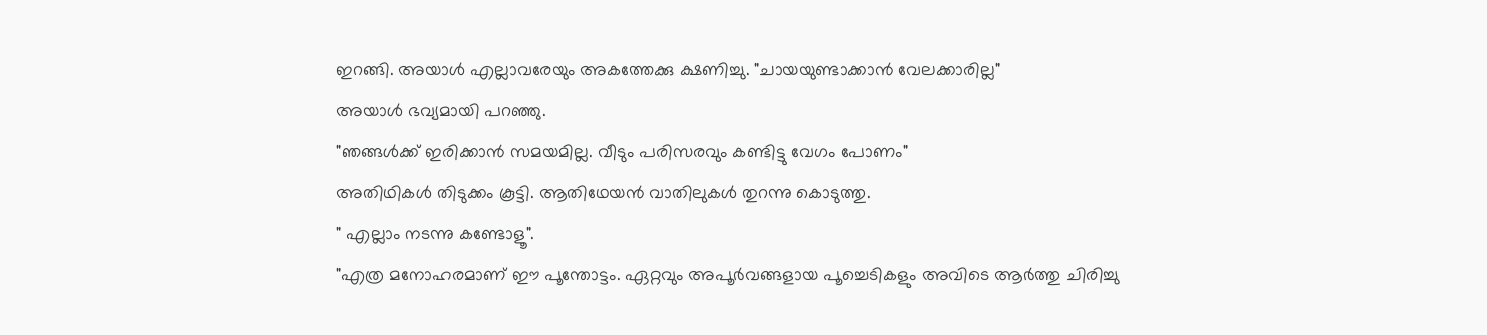ഇറങ്ങി. അയാൾ എല്ലാവരേയും അകത്തേക്കു ക്ഷണിച്ചു. "ചായയുണ്ടാക്കാൻ വേലക്കാരില്ല"
അയാൾ ഭവ്യമായി പറഞ്ഞു.
"ഞങ്ങൾക്ക് ഇരിക്കാൻ സമയമില്ല. വീടും പരിസരവും കണ്ടിട്ടു വേഗം പോണം"
അതിഥികൾ തിടുക്കം കൂട്ടി. ആതിഥേയൻ വാതിലുകൾ തുറന്നു കൊടുത്തു.
" എല്ലാം നടന്നു കണ്ടോളൂ".
"എത്ര മനോഹരമാണ് ഈ പൂന്തോട്ടം. ഏറ്റവും അപൂർവങ്ങളായ പൂച്ചെടികളും അവിടെ ആർത്തു ചിരിച്ചു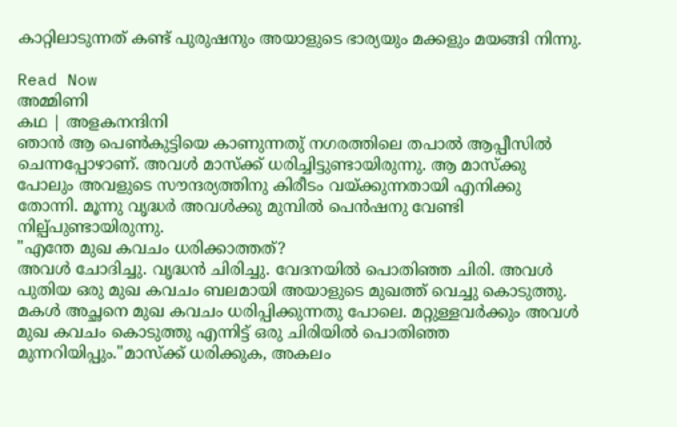കാറ്റിലാടുന്നത് കണ്ട് പുരുഷനും അയാളുടെ ഭാര്യയും മക്കളും മയങ്ങി നിന്നു.

Read Now
അമ്മിണി
കഥ | അളകനന്ദിനി
ഞാൻ ആ പെൺകുട്ടിയെ കാണുന്നതു് നഗരത്തിലെ തപാൽ ആപ്പീസിൽ ചെന്നപ്പോഴാണ്. അവൾ മാസ്ക്ക് ധരിച്ചിട്ടുണ്ടായിരുന്നു. ആ മാസ്ക്കു പോലും അവളുടെ സൗന്ദര്യത്തിനു കിരീടം വയ്ക്കുന്നതായി എനിക്കു തോന്നി. മൂന്നു വൃദ്ധർ അവൾക്കു മുമ്പിൽ പെൻഷനു വേണ്ടി നില്പ്പുണ്ടായിരുന്നു.
"എന്തേ മുഖ കവചം ധരിക്കാത്തത്?
അവൾ ചോദിച്ചു. വൃദ്ധൻ ചിരിച്ചു. വേദനയിൽ പൊതിഞ്ഞ ചിരി. അവൾ പുതിയ ഒരു മുഖ കവചം ബലമായി അയാളുടെ മുഖത്ത് വെച്ചു കൊടുത്തു. മകൾ അച്ഛനെ മുഖ കവചം ധരിപ്പിക്കുന്നതു പോലെ. മറ്റുള്ളവർക്കും അവൾ മുഖ കവചം കൊടുത്തു എന്നിട്ട് ഒരു ചിരിയിൽ പൊതിഞ്ഞ മുന്നറിയിപ്പും."മാസ്ക്ക് ധരിക്കുക, അകലം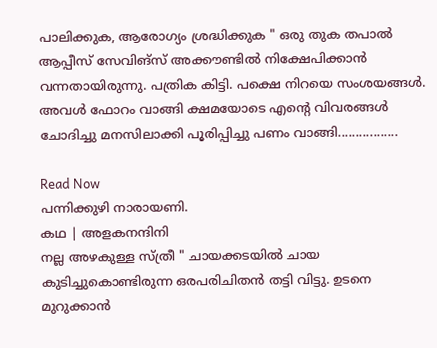പാലിക്കുക, ആരോഗ്യം ശ്രദ്ധിക്കുക " ഒരു തുക തപാൽ ആപ്പീസ് സേവിങ്സ് അക്കൗണ്ടിൽ നിക്ഷേപിക്കാൻ വന്നതായിരുന്നു. പത്രിക കിട്ടി. പക്ഷെ നിറയെ സംശയങ്ങൾ. അവൾ ഫോറം വാങ്ങി ക്ഷമയോടെ എൻ്റെ വിവരങ്ങൾ ചോദിച്ചു മനസിലാക്കി പൂരിപ്പിച്ചു പണം വാങ്ങി.................

Read Now
പന്നിക്കുഴി നാരായണി.
കഥ | അളകനന്ദിനി
നല്ല അഴകുള്ള സ്ത്രീ " ചായക്കടയിൽ ചായ കുടിച്ചുകൊണ്ടിരുന്ന ഒരപരിചിതൻ തട്ടി വിട്ടു. ഉടനെ മുറുക്കാൻ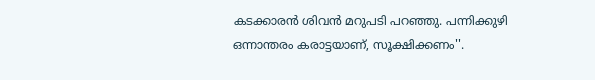കടക്കാരൻ ശിവൻ മറുപടി പറഞ്ഞു. പന്നിക്കുഴി ഒന്നാന്തരം കരാട്ടയാണ്, സൂക്ഷിക്കണം''.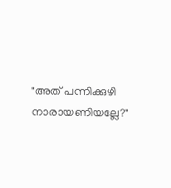"അത് പന്നിക്കുഴി നാരായണിയല്ലേ?"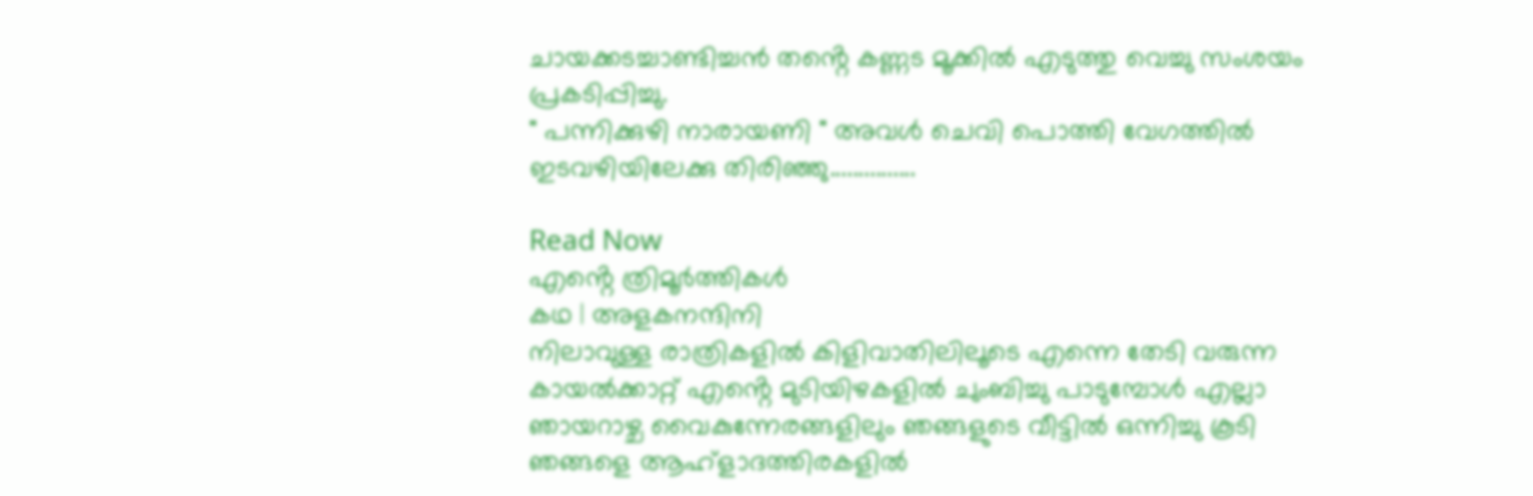ചായക്കടച്ചാണ്ടിച്ചൻ തൻ്റെ കണ്ണട മൂക്കിൽ എടുത്തു വെച്ചു സംശയം പ്രകടിപ്പിച്ചു.
" പന്നിക്കുഴി നാരായണി " അവൾ ചെവി പൊത്തി വേഗത്തിൽ ഇടവഴിയിലേക്കു തിരിഞ്ഞു...............

Read Now
എൻ്റെ ത്രിമൂർത്തികൾ
കഥ | അളകനന്ദിനി
നിലാവുള്ള രാത്രികളിൽ കിളിവാതിലിലൂടെ എന്നെ തേടി വരുന്ന കായൽക്കാറ്റ് എൻ്റെ മുടിയിഴകളിൽ ചുംബിച്ചു പാടുമ്പോൾ എല്ലാ ഞായറാഴ്ച വൈകുന്നേരങ്ങളിലും ഞങ്ങളുടെ വീട്ടിൽ ഒന്നിച്ചു കൂടി ഞങ്ങളെ ആഹ്ളാദത്തിരകളിൽ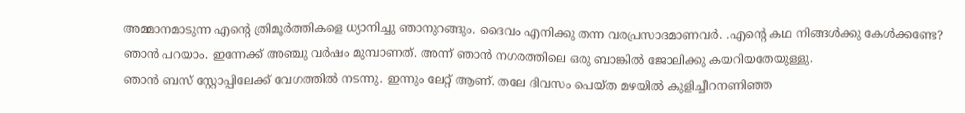അമ്മാനമാടുന്ന എൻ്റെ ത്രിമൂർത്തികളെ ധ്യാനിച്ചു ഞാനുറങ്ങും. ദൈവം എനിക്കു തന്ന വരപ്രസാദമാണവർ. .എൻ്റെ കഥ നിങ്ങൾക്കു കേൾക്കണ്ടേ? ഞാൻ പറയാം. ഇന്നേക്ക് അഞ്ചു വർഷം മുമ്പാണത്. അന്ന് ഞാൻ നഗരത്തിലെ ഒരു ബാങ്കിൽ ജോലിക്കു കയറിയതേയുള്ളു.
ഞാൻ ബസ് സ്റ്റോപ്പിലേക്ക് വേഗത്തിൽ നടന്നു. ഇന്നും ലേറ്റ് ആണ്. തലേ ദിവസം പെയ്ത മഴയിൽ കുളിച്ചീറനണിഞ്ഞ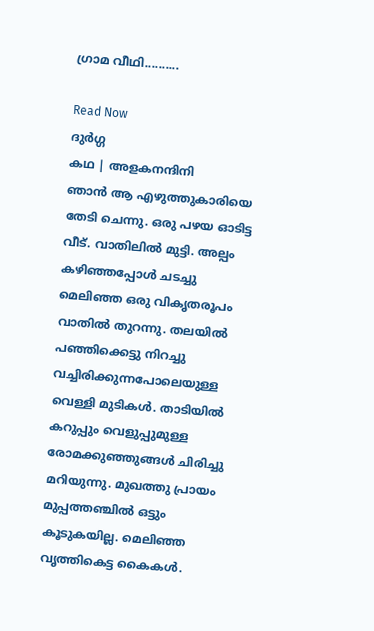ഗ്രാമ വീഥി..........

Read Now
ദുർഗ്ഗ
കഥ | അളകനന്ദിനി
ഞാൻ ആ എഴുത്തുകാരിയെ തേടി ചെന്നു. ഒരു പഴയ ഓടിട്ട വീട്. വാതിലിൽ മുട്ടി. അല്പം കഴിഞ്ഞപ്പോൾ ചടച്ചു മെലിഞ്ഞ ഒരു വികൃതരൂപം വാതിൽ തുറന്നു. തലയിൽ പഞ്ഞിക്കെട്ടു നിറച്ചു വച്ചിരിക്കുന്നപോലെയുള്ള വെള്ളി മുടികൾ. താടിയിൽ കറുപ്പും വെളുപ്പുമുള്ള രോമക്കുഞ്ഞുങ്ങൾ ചിരിച്ചു മറിയുന്നു. മുഖത്തു പ്രായം മുപ്പത്തഞ്ചിൽ ഒട്ടും കൂടുകയില്ല. മെലിഞ്ഞ വൃത്തികെട്ട കൈകൾ.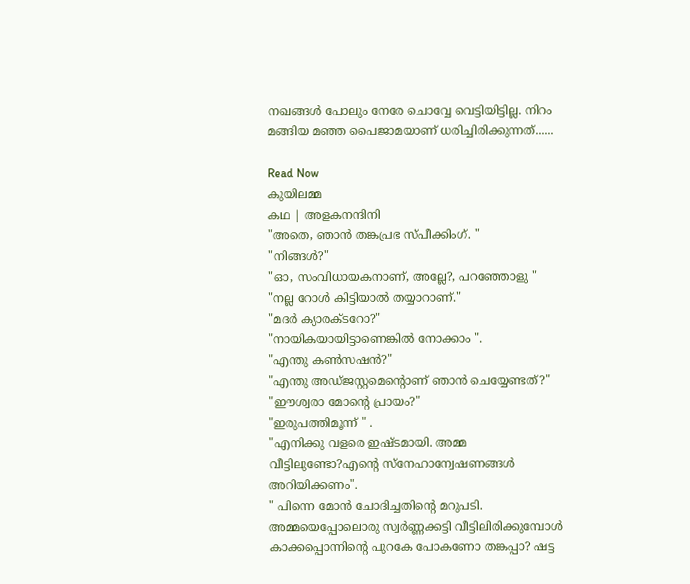നഖങ്ങൾ പോലും നേരേ ചൊവ്വേ വെട്ടിയിട്ടില്ല. നിറം മങ്ങിയ മഞ്ഞ പൈജാമയാണ് ധരിച്ചിരിക്കുന്നത്......

Read Now
കുയിലമ്മ
കഥ | അളകനന്ദിനി
"അതെ, ഞാൻ തങ്കപ്രഭ സ്പീക്കിംഗ്. "
"നിങ്ങൾ?"
"ഓ, സംവിധായകനാണ്, അല്ലേ?, പറഞ്ഞോളു "
"നല്ല റോൾ കിട്ടിയാൽ തയ്യാറാണ്."
"മദർ ക്യാരക്ടറോ?"
"നായികയായിട്ടാണെങ്കിൽ നോക്കാം ".
"എന്തു കൺസഷൻ?"
"എന്തു അഡ്ജസ്റ്റമെൻ്റൊണ് ഞാൻ ചെയ്യേണ്ടത്?" "ഈശ്വരാ മോൻ്റെ പ്രായം?"
"ഇരുപത്തിമൂന്ന് " .
"എനിക്കു വളരെ ഇഷ്ടമായി. അമ്മ വീട്ടിലുണ്ടോ?എൻ്റെ സ്നേഹാന്വേഷണങ്ങൾ അറിയിക്കണം".
" പിന്നെ മോൻ ചോദിച്ചതിൻ്റെ മറുപടി. അമ്മയെപ്പോലൊരു സ്വർണ്ണക്കട്ടി വീട്ടിലിരിക്കുമ്പോൾ കാക്കപ്പൊന്നിൻ്റെ പുറകേ പോകണോ തങ്കപ്പാ? ഷട്ട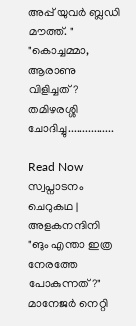അപ്പ് യുവർ ബ്ലഡി മൗത്ത്. "
"കൊച്ചമ്മാ, ആരാണു വിളിച്ചത്?
തമിഴരശ്ശി ചോദിച്ചു................

Read Now
സ്വപ്നാടനം
ചെറുകഥ | അളകനന്ദിനി
"ങും എന്താ ഇത്ര നേരത്തേ പോകുന്നത്?"
മാനേജർ നെറ്റി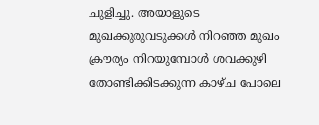ചുളിച്ചു. അയാളുടെ മുഖക്കുരുവടുക്കൾ നിറഞ്ഞ മുഖം ക്രൗര്യം നിറയുമ്പോൾ ശവക്കുഴി തോണ്ടിക്കിടക്കുന്ന കാഴ്ച പോലെ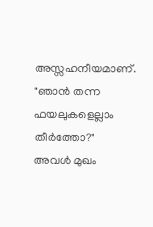അസ്സഹനീയമാണ്.
"ഞാൻ തന്ന ഫയലുകളെല്ലാം തീർത്തോ?"
അവൾ മുഖം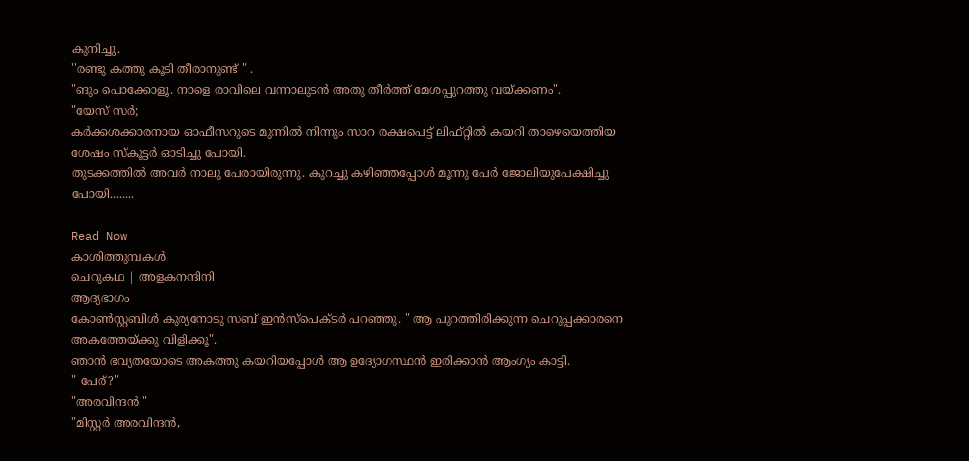കുനിച്ചു.
''രണ്ടു കത്തു കൂടി തീരാനുണ്ട് " .
"ങും പൊക്കോളൂ. നാളെ രാവിലെ വന്നാലുടൻ അതു തീർത്ത് മേശപ്പുറത്തു വയ്ക്കണം".
"യേസ് സർ;
കർക്കശക്കാരനായ ഓഫീസറുടെ മുന്നിൽ നിന്നും സാറ രക്ഷപെട്ട് ലിഫ്റ്റിൽ കയറി താഴെയെത്തിയ ശേഷം സ്കൂട്ടർ ഓടിച്ചു പോയി.
തുടക്കത്തിൽ അവർ നാലു പേരായിരുന്നു. കുറച്ചു കഴിഞ്ഞപ്പോൾ മൂന്നു പേർ ജോലിയുപേക്ഷിച്ചു പോയി........

Read Now
കാശിത്തുമ്പകൾ
ചെറുകഥ | അളകനന്ദിനി
ആദ്യഭാഗം
കോൺസ്റ്റബിൾ കുര്യനോടു സബ് ഇൻസ്പെക്ടർ പറഞ്ഞു. " ആ പുറത്തിരിക്കുന്ന ചെറുപ്പക്കാരനെ അകത്തേയ്ക്കു വിളിക്കൂ".
ഞാൻ ഭവ്യതയോടെ അകത്തു കയറിയപ്പോൾ ആ ഉദ്യോഗസ്ഥൻ ഇരിക്കാൻ ആംഗ്യം കാട്ടി.
" പേര്?"
"അരവിന്ദൻ "
"മിസ്റ്റർ അരവിന്ദൻ,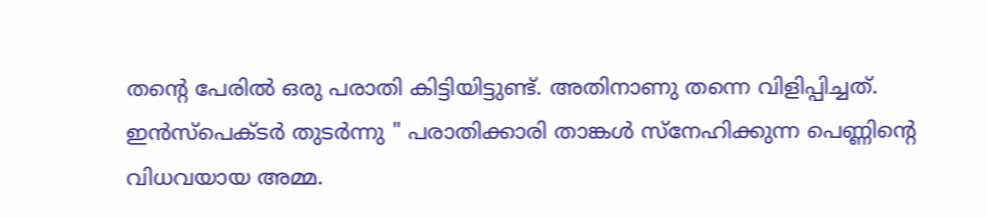തൻ്റെ പേരിൽ ഒരു പരാതി കിട്ടിയിട്ടുണ്ട്. അതിനാണു തന്നെ വിളിപ്പിച്ചത്.
ഇൻസ്പെക്ടർ തുടർന്നു " പരാതിക്കാരി താങ്കൾ സ്നേഹിക്കുന്ന പെണ്ണിൻ്റെ വിധവയായ അമ്മ.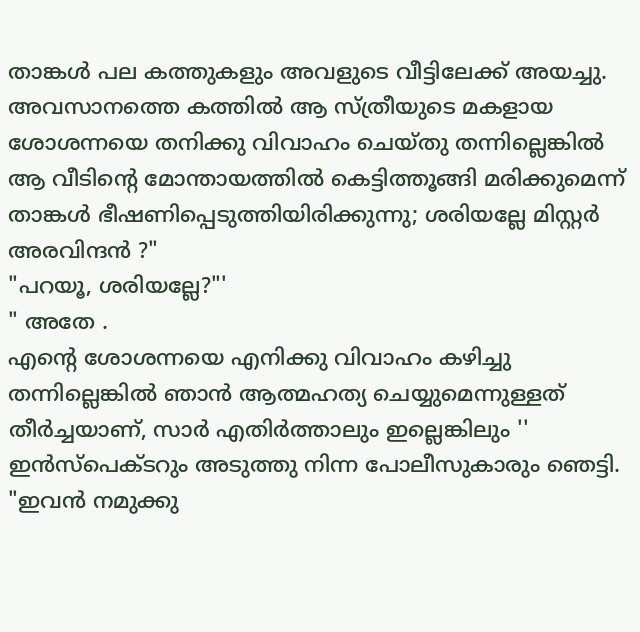താങ്കൾ പല കത്തുകളും അവളുടെ വീട്ടിലേക്ക് അയച്ചു. അവസാനത്തെ കത്തിൽ ആ സ്ത്രീയുടെ മകളായ ശോശന്നയെ തനിക്കു വിവാഹം ചെയ്തു തന്നില്ലെങ്കിൽ ആ വീടിൻ്റെ മോന്തായത്തിൽ കെട്ടിത്തൂങ്ങി മരിക്കുമെന്ന് താങ്കൾ ഭീഷണിപ്പെടുത്തിയിരിക്കുന്നു; ശരിയല്ലേ മിസ്റ്റർ അരവിന്ദൻ ?"
"പറയൂ, ശരിയല്ലേ?"'
" അതേ .
എൻ്റെ ശോശന്നയെ എനിക്കു വിവാഹം കഴിച്ചു തന്നില്ലെങ്കിൽ ഞാൻ ആത്മഹത്യ ചെയ്യുമെന്നുള്ളത് തീർച്ചയാണ്, സാർ എതിർത്താലും ഇല്ലെങ്കിലും ''
ഇൻസ്പെക്ടറും അടുത്തു നിന്ന പോലീസുകാരും ഞെട്ടി. "ഇവൻ നമുക്കു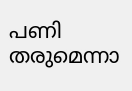പണി തരുമെന്നാ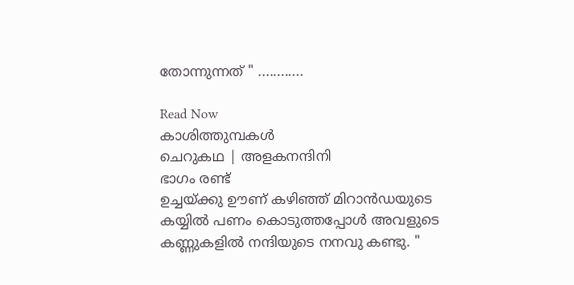തോന്നുന്നത് " ............

Read Now
കാശിത്തുമ്പകൾ
ചെറുകഥ | അളകനന്ദിനി
ഭാഗം രണ്ട്
ഉച്ചയ്ക്കു ഊണ് കഴിഞ്ഞ് മിറാൻഡയുടെ കയ്യിൽ പണം കൊടുത്തപ്പോൾ അവളുടെ കണ്ണുകളിൽ നന്ദിയുടെ നനവു കണ്ടു. "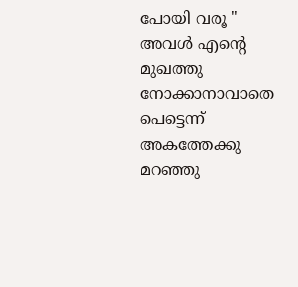പോയി വരൂ " അവൾ എൻ്റെ മുഖത്തു നോക്കാനാവാതെ പെട്ടെന്ന് അകത്തേക്കു മറഞ്ഞു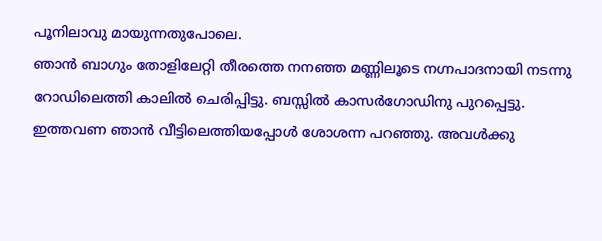പൂനിലാവു മായുന്നതുപോലെ.
ഞാൻ ബാഗും തോളിലേറ്റി തീരത്തെ നനഞ്ഞ മണ്ണിലൂടെ നഗ്നപാദനായി നടന്നു റോഡിലെത്തി കാലിൽ ചെരിപ്പിട്ടു. ബസ്സിൽ കാസർഗോഡിനു പുറപ്പെട്ടു.
ഇത്തവണ ഞാൻ വീട്ടിലെത്തിയപ്പോൾ ശോശന്ന പറഞ്ഞു. അവൾക്കു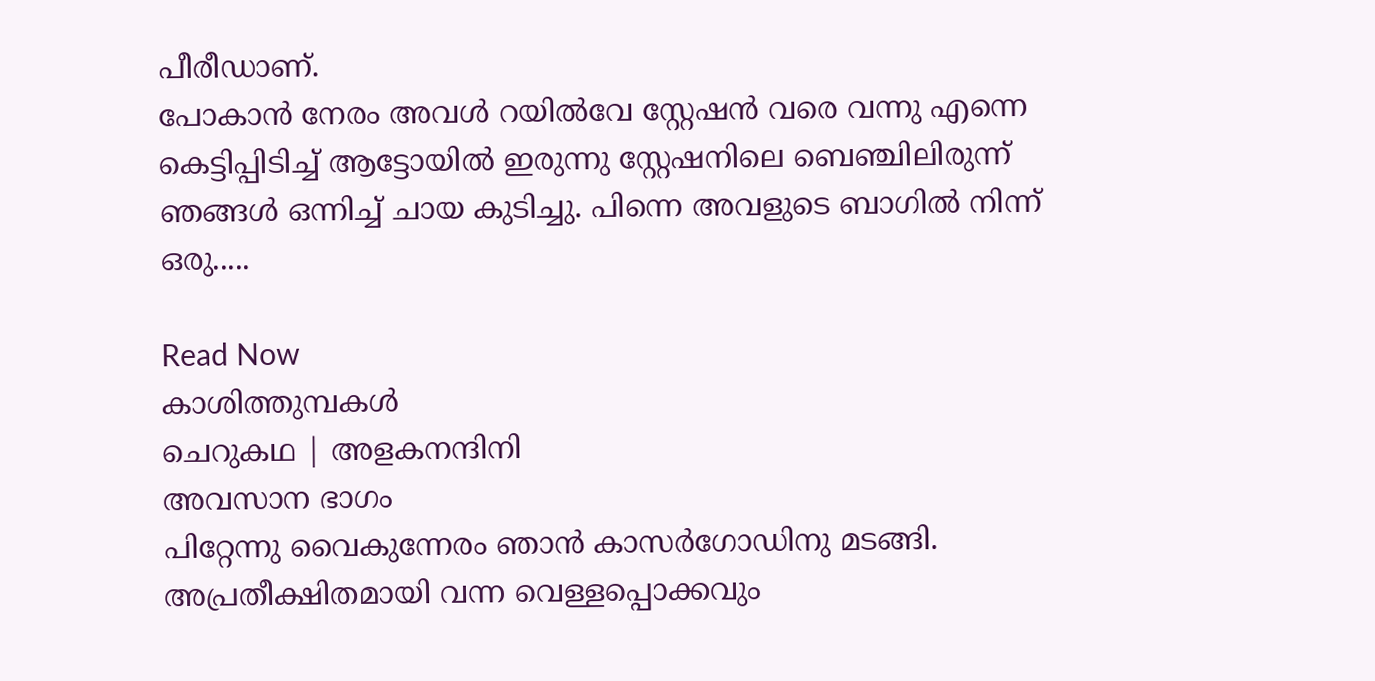പീരീഡാണ്.
പോകാൻ നേരം അവൾ റയിൽവേ സ്റ്റേഷൻ വരെ വന്നു എന്നെ കെട്ടിപ്പിടിച്ച് ആട്ടോയിൽ ഇരുന്നു സ്റ്റേഷനിലെ ബെഞ്ചിലിരുന്ന് ഞങ്ങൾ ഒന്നിച്ച് ചായ കുടിച്ചു. പിന്നെ അവളുടെ ബാഗിൽ നിന്ന് ഒരു.....

Read Now
കാശിത്തുമ്പകൾ
ചെറുകഥ | അളകനന്ദിനി
അവസാന ഭാഗം
പിറ്റേന്നു വൈകുന്നേരം ഞാൻ കാസർഗോഡിനു മടങ്ങി.
അപ്രതീക്ഷിതമായി വന്ന വെള്ളപ്പൊക്കവും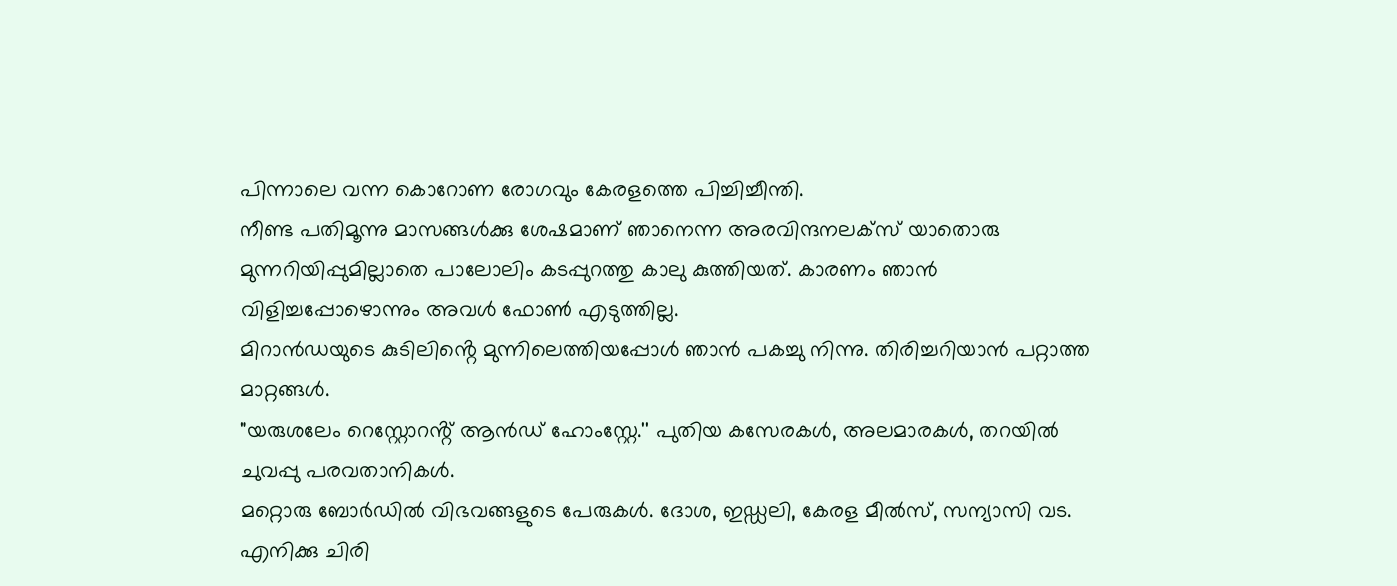പിന്നാലെ വന്ന കൊറോണ രോഗവും കേരളത്തെ പിച്ചിച്ചീന്തി.
നീണ്ട പതിമൂന്നു മാസങ്ങൾക്കു ശേഷമാണ് ഞാനെന്ന അരവിന്ദനലക്സ് യാതൊരു മുന്നറിയിപ്പുമില്ലാതെ പാലോലിം കടപ്പുറത്തു കാലു കുത്തിയത്. കാരണം ഞാൻ വിളിച്ചപ്പോഴൊന്നും അവൾ ഫോൺ എടുത്തില്ല.
മിറാൻഡയുടെ കുടിലിൻ്റെ മുന്നിലെത്തിയപ്പോൾ ഞാൻ പകച്ചു നിന്നു. തിരിച്ചറിയാൻ പറ്റാത്ത മാറ്റങ്ങൾ.
"യരുശലേം റെസ്റ്റോറൻ്റ് ആൻഡ് ഹോംസ്റ്റേ.'' പുതിയ കസേരകൾ, അലമാരകൾ, തറയിൽ ചുവപ്പു പരവതാനികൾ.
മറ്റൊരു ബോർഡിൽ വിഭവങ്ങളുടെ പേരുകൾ. ദോശ, ഇഡ്ഡലി, കേരള മീൽസ്, സന്യാസി വട. എനിക്കു ചിരി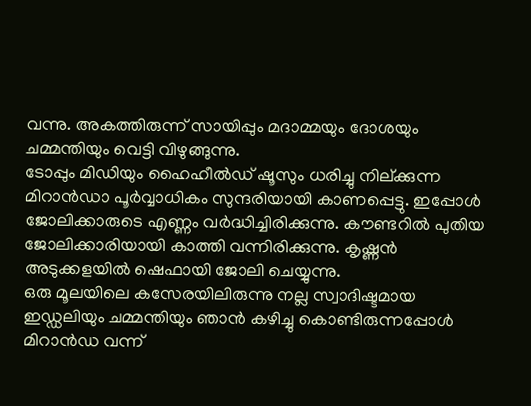വന്നു. അകത്തിരുന്ന് സായിപ്പും മദാമ്മയും ദോശയും ചമ്മന്തിയും വെട്ടി വിഴുങ്ങുന്നു.
ടോപ്പും മിഡിയും ഹൈഹീൽഡ് ഷൂസും ധരിച്ചു നില്ക്കുന്ന മിറാൻഡാ പൂർവ്വാധികം സുന്ദരിയായി കാണപ്പെട്ടു. ഇപ്പോൾ ജോലിക്കാരുടെ എണ്ണം വർദ്ധിച്ചിരിക്കുന്നു. കൗണ്ടറിൽ പുതിയ ജോലിക്കാരിയായി കാത്തി വന്നിരിക്കുന്നു. കൃഷ്ണൻ അടുക്കളയിൽ ഷെഫായി ജോലി ചെയ്യുന്നു.
ഒരു മൂലയിലെ കസേരയിലിരുന്നു നല്ല സ്വാദിഷ്ടമായ ഇഡ്ഡലിയും ചമ്മന്തിയും ഞാൻ കഴിച്ചു കൊണ്ടിരുന്നപ്പോൾ മിറാൻഡ വന്ന്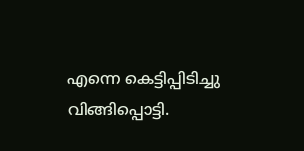എന്നെ കെട്ടിപ്പിടിച്ചു വിങ്ങിപ്പൊട്ടി.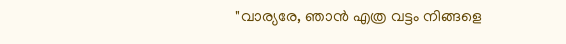"വാര്യരേ, ഞാൻ എത്ര വട്ടം നിങ്ങളെ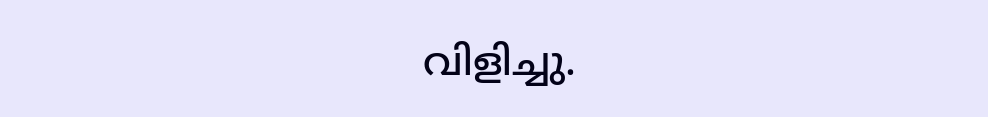വിളിച്ചു.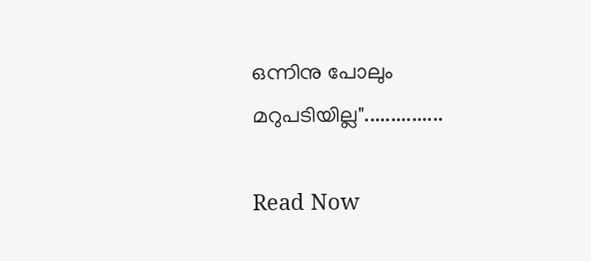ഒന്നിനു പോലും മറുപടിയില്ല"...............

Read Now